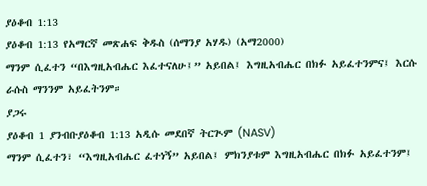ያዕቆብ 1:13
ያዕቆብ 1:13 የአማርኛ መጽሐፍ ቅዱስ (ሰማንያ አሃዱ) (አማ2000)
ማንም ሲፈተን “በእግዚአብሔር እፈተናለሁ፤” አይበል፤ እግዚአብሔር በክፉ አይፈተንምና፤ እርሱ ራሱስ ማንንም አይፈትንም።
ያጋሩ
ያዕቆብ 1 ያንብቡያዕቆብ 1:13 አዲሱ መደበኛ ትርጒም (NASV)
ማንም ሲፈተን፣ “እግዚአብሔር ፈተነኝ” አይበል፤ ምክንያቱም እግዚአብሔር በክፉ አይፈተንም፤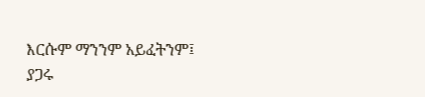እርሱም ማንንም አይፈትንም፤
ያጋሩ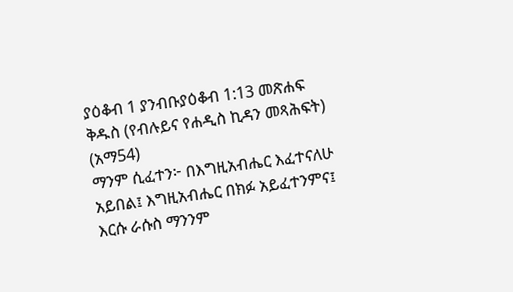ያዕቆብ 1 ያንብቡያዕቆብ 1:13 መጽሐፍ ቅዱስ (የብሉይና የሐዲስ ኪዳን መጻሕፍት) (አማ54)
ማንም ሲፈተን፦ በእግዚአብሔር እፈተናለሁ አይበል፤ እግዚአብሔር በክፉ አይፈተንምና፤ እርሱ ራሱስ ማንንም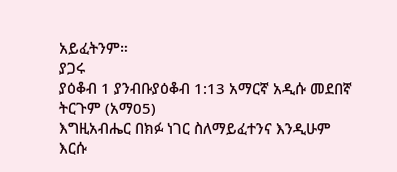አይፈትንም።
ያጋሩ
ያዕቆብ 1 ያንብቡያዕቆብ 1:13 አማርኛ አዲሱ መደበኛ ትርጉም (አማ05)
እግዚአብሔር በክፉ ነገር ስለማይፈተንና እንዲሁም እርሱ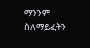ማንንም ስለማይፈትን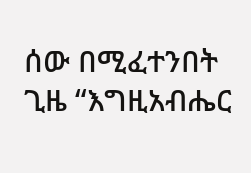ሰው በሚፈተንበት ጊዜ “እግዚአብሔር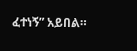ፈተነኝ” አይበል።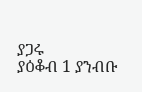ያጋሩ
ያዕቆብ 1 ያንብቡ